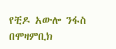የቺዶ አውሎ ንፋስ በሞዛምቢክ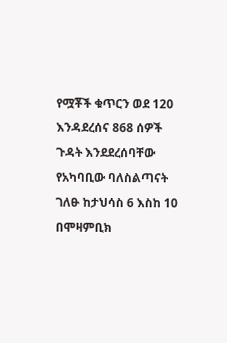የሟቾች ቁጥርን ወደ 120 እንዳደረሰና 868 ሰዎች ጉዳት እንደደረሰባቸው የአካባቢው ባለስልጣናት ገለፁ ከታህሳስ 6 እስከ 10 በሞዛምቢክ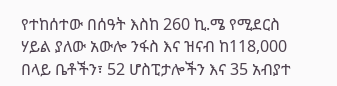የተከሰተው በሰዓት እስከ 260 ኪ.ሜ የሚደርስ ሃይል ያለው አውሎ ንፋስ እና ዝናብ ከ118,000 በላይ ቤቶችን፣ 52 ሆስፒታሎችን እና 35 አብያተ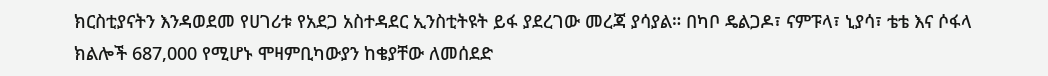ክርስቲያናትን እንዳወደመ የሀገሪቱ የአደጋ አስተዳደር ኢንስቲትዩት ይፋ ያደረገው መረጃ ያሳያል። በካቦ ዴልጋዶ፣ ናምፑላ፣ ኒያሳ፣ ቴቴ እና ሶፋላ ክልሎች 687,000 የሚሆኑ ሞዛምቢካውያን ከቄያቸው ለመሰደድ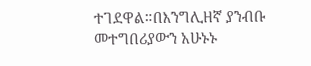ተገደዋል።በእንግሊዘኛ ያንብቡ መተግበሪያውን አሁኑኑ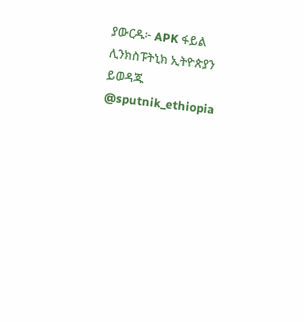ያውርዱ፦ APK ፋይል ሊንክስፑትኒክ ኢትዮጵያን ይወዳጁ @sputnik_ethiopia